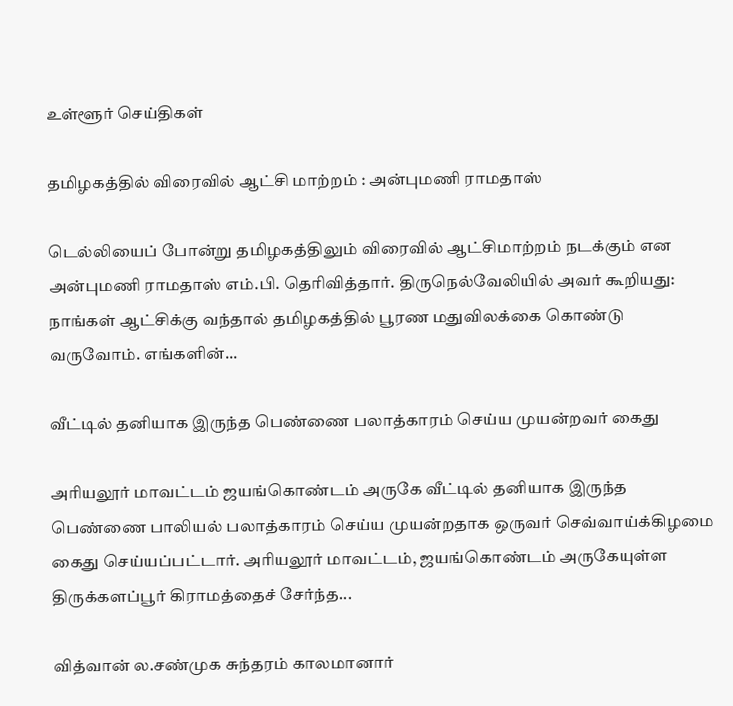உள்ளூர் செய்திகள்

தமிழகத்தில் விரைவில் ஆட்சி மாற்றம் : அன்புமணி ராமதாஸ்

டெல்லியைப் போன்று தமிழகத்திலும் விரைவில் ஆட்சிமாற்றம் நடக்கும் என அன்புமணி ராமதாஸ் எம்.பி. தெரிவித்தார். திருநெல்வேலியில் அவர் கூறியது: நாங்கள் ஆட்சிக்கு வந்தால் தமிழகத்தில் பூரண மதுவிலக்கை கொண்டு வருவோம். எங்களின்...

வீட்டில் தனியாக இருந்த பெண்ணை பலாத்காரம் செய்ய முயன்றவர் கைது

அரியலூர் மாவட்டம் ஜயங்கொண்டம் அருகே வீட்டில் தனியாக இருந்த பெண்ணை பாலியல் பலாத்காரம் செய்ய முயன்றதாக ஒருவர் செவ்வாய்க்கிழமை கைது செய்யப்பட்டார். அரியலூர் மாவட்டம், ஜயங்கொண்டம் அருகேயுள்ள திருக்களப்பூர் கிராமத்தைச் சேர்ந்த...

வித்வான் ல.சண்முக சுந்தரம் காலமானார்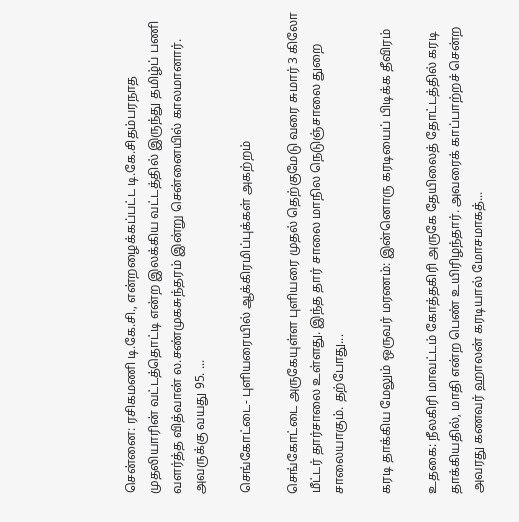சென்னை: ரசிகமணி டி.கே.சி., என்றழைக்கப்பட்ட டி.கே.சிதம்பரநாத முதலியாரின் வட்டத்தொட்டி என்ற இலக்கிய வட்டத்தில் இருந்து தமிழ்ப் பணி வளர்த்த வித்வான் ல.சண்முகசுந்தரம் இன்று சென்னையில் காலமானார். அவருக்கு வயது 95. ...

செங்கோட்டை- புளியரையில் ஆக்கிரமிப்புக்கள் அகற்றம்

செங்கோட்டை அருகேயுள்ள புளியரை முதல் தெற்குமேடு வரை சுமார் 3 கிலோ மீட்டர் தார்சாலை உள்ளது. இந்த தார் சாலை மாநில நெடுஞ்சாலை துறை சாலையாகும். தற்போது...

கரடி தாக்கிய மேலும் ஒருவர் மரணம்: இன்னொரு கரடியைப் பிடிக்க தீவிரம்

உதகை: நீலகிரி மாவட்டம் கோத்தகிரி அருகே தேயிலைத் தோட்டத்தில் கரடி தாக்கியதில், மாதி என்ற பெண் உயிரிழந்தார். அவரைக் காப்பாற்றச் சென்ற அவரது கணவர் ஹாலன் கரடியால் மோசமாகத்...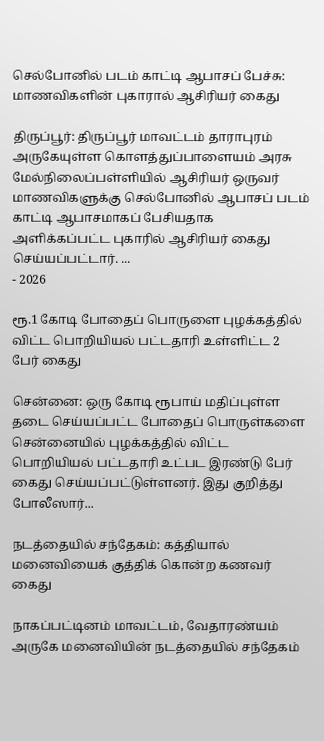செல்போனில் படம் காட்டி ஆபாசப் பேச்சு: மாணவிகளின் புகாரால் ஆசிரியர் கைது

திருப்பூர்: திருப்பூர் மாவட்டம் தாராபுரம் அருகேயுள்ள கொளத்துப்பாளையம் அரசு மேல்நிலைப்பள்ளியில் ஆசிரியர் ஒருவர் மாணவிகளுக்கு செல்போனில் ஆபாசப் படம் காட்டி ஆபாசமாகப் பேசியதாக அளிக்கப்பட்ட புகாரில் ஆசிரியர் கைது செய்யப்பட்டார். ...
- 2026

ரூ.1 கோடி போதைப் பொருளை புழக்கத்தில் விட்ட பொறியியல் பட்டதாரி உள்ளிட்ட 2 பேர் கைது

சென்னை: ஒரு கோடி ரூபாய் மதிப்புள்ள தடை செய்யப்பட்ட போதைப் பொருள்களை சென்னையில் புழக்கத்தில் விட்ட பொறியியல் பட்டதாரி உட்பட இரண்டு பேர் கைது செய்யப்பட்டுள்ளனர். இது குறித்து போலீஸார்...

நடத்தையில் சந்தேகம்: கத்தியால் மனைவியைக் குத்திக் கொன்ற கணவர் கைது

நாகப்பட்டினம் மாவட்டம், வேதாரண்யம் அருகே மனைவியின் நடத்தையில் சந்தேகம்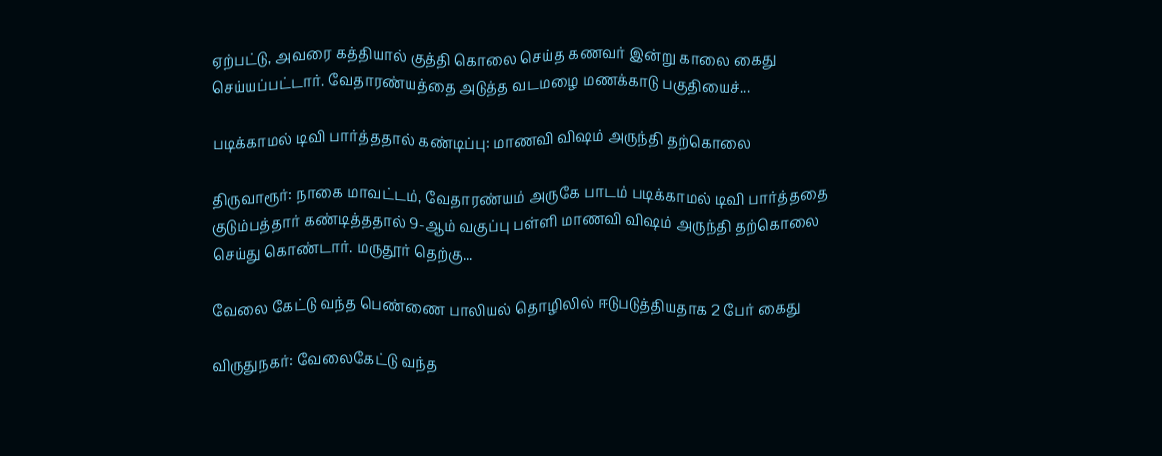ஏற்பட்டு, அவரை கத்தியால் குத்தி கொலை செய்த கணவர் இன்று காலை கைது செய்யப்பட்டார். வேதாரண்யத்தை அடுத்த வடமழை மணக்காடு பகுதியைச்...

படிக்காமல் டிவி பார்த்ததால் கண்டிப்பு: மாணவி விஷம் அருந்தி தற்கொலை

திருவாரூர்: நாகை மாவட்டம், வேதாரண்யம் அருகே பாடம் படிக்காமல் டிவி பார்த்ததை குடும்பத்தார் கண்டித்ததால் 9-ஆம் வகுப்பு பள்ளி மாணவி விஷம் அருந்தி தற்கொலை செய்து கொண்டார். மருதூர் தெற்கு...

வேலை கேட்டு வந்த பெண்ணை பாலியல் தொழிலில் ஈடுபடுத்தியதாக 2 பேர் கைது

விருதுநகர்: வேலைகேட்டு வந்த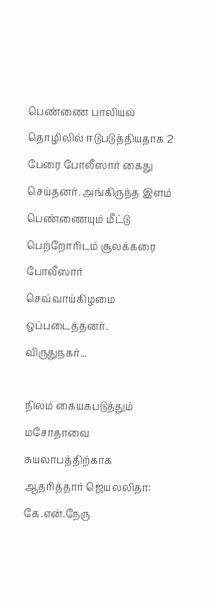பெண்ணை பாலியல் தொழிலில் ஈடுபடுத்தியதாக 2 பேரை போலீஸார் கைது செய்தனர். அங்கிருந்த இளம் பெண்ணையும் மீட்டு பெற்றோரிடம் சூலக்கரை போலீஸார் செவ்வாய்கிழமை ஒப்படைத்தனர். விருதுநகர்...

நிலம் கையகபடுத்தும் மசோதாவை சுயலாபத்திற்காக ஆதரித்தார் ஜெயலலிதா: கே.என்.நேரு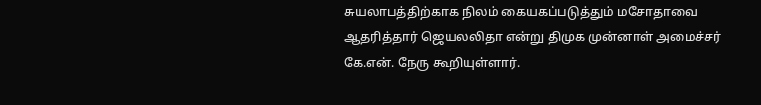சுயலாபத்திற்காக நிலம் கையகப்படுத்தும் மசோதாவை ஆதரித்தார் ஜெயலலிதா என்று திமுக முன்னாள் அமைச்சர் கே.என். நேரு கூறியுள்ளார்.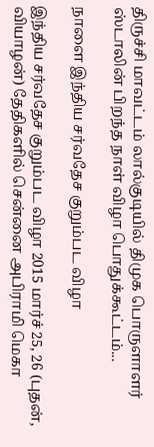திருச்சி மாவட்டம் லால்குடியில் திமுக பொருளாளர் ஸ்டாலின் பிறந்த நாள் விழா பொதுக்கூட்டம்...

நாளை இந்திய சர்வதேச குறும்பட விழா

இந்திய சர்வதேச குறும்பட விழா 2015 மார்ச் 25, 26 (புதன், வியாழன்) தேதிகளில் சென்னை அபிராமி மெகா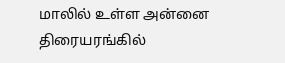மாலில் உள்ள அன்னை திரையரங்கில்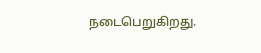நடைபெறுகிறது.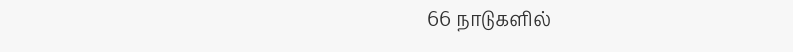66 நாடுகளில்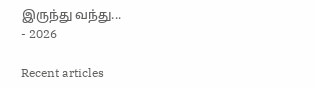இருந்து வந்து...
- 2026

Recent articles